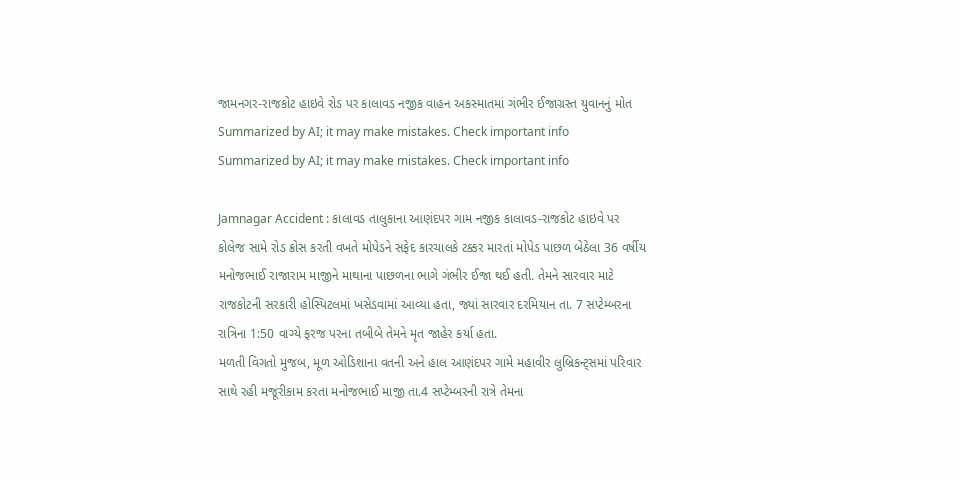જામનગર-રાજકોટ હાઇવે રોડ પર કાલાવડ નજીક વાહન અકસ્માતમાં ગંભીર ઈજાગ્રસ્ત યુવાનનું મોત
Summarized by AI; it may make mistakes. Check important info
Summarized by AI; it may make mistakes. Check important info

Jamnagar Accident : કાલાવડ તાલુકાના આણંદપર ગામ નજીક કાલાવડ-રાજકોટ હાઇવે પર કોલેજ સામે રોડ ક્રોસ કરતી વખતે મોપેડને સફેદ કારચાલકે ટક્કર મારતાં મોપેડ પાછળ બેઠેલા 36 વર્ષીય મનોજભાઈ રાજારામ માજીને માથાના પાછળના ભાગે ગંભીર ઈજા થઈ હતી. તેમને સારવાર માટે રાજકોટની સરકારી હોસ્પિટલમાં ખસેડવામાં આવ્યા હતા, જ્યાં સારવાર દરમિયાન તા. 7 સપ્ટેમ્બરના રાત્રિના 1:50 વાગ્યે ફરજ પરના તબીબે તેમને મૃત જાહેર કર્યા હતા.
મળતી વિગતો મુજબ, મૂળ ઓડિશાના વતની અને હાલ આણંદપર ગામે મહાવીર લુબ્રિકન્ટ્સમાં પરિવાર સાથે રહી મજૂરીકામ કરતા મનોજભાઈ માજી તા.4 સપ્ટેમ્બરની રાત્રે તેમના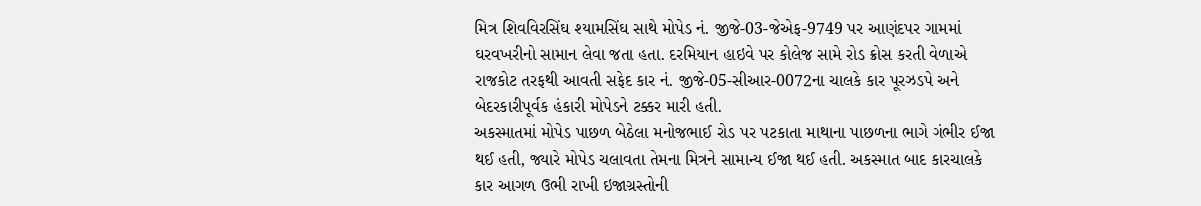મિત્ર શિવવિરસિંઘ શ્યામસિંઘ સાથે મોપેડ નં. જીજે-03-જેએફ-9749 પર આણંદપર ગામમાં ઘરવખરીનો સામાન લેવા જતા હતા. દરમિયાન હાઇવે પર કોલેજ સામે રોડ ક્રોસ કરતી વેળાએ રાજકોટ તરફથી આવતી સફેદ કાર નં. જીજે-05-સીઆર-0072ના ચાલકે કાર પૂરઝડપે અને બેદરકારીપૂર્વક હંકારી મોપેડને ટક્કર મારી હતી.
અકસ્માતમાં મોપેડ પાછળ બેઠેલા મનોજભાઈ રોડ પર પટકાતા માથાના પાછળના ભાગે ગંભીર ઈજા થઈ હતી, જ્યારે મોપેડ ચલાવતા તેમના મિત્રને સામાન્ય ઈજા થઈ હતી. અકસ્માત બાદ કારચાલકે કાર આગળ ઉભી રાખી ઇજાગ્રસ્તોની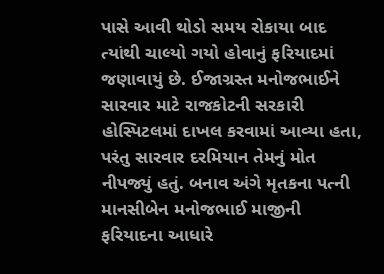પાસે આવી થોડો સમય રોકાયા બાદ ત્યાંથી ચાલ્યો ગયો હોવાનું ફરિયાદમાં જણાવાયું છે. ઈજાગ્રસ્ત મનોજભાઈને સારવાર માટે રાજકોટની સરકારી હોસ્પિટલમાં દાખલ કરવામાં આવ્યા હતા, પરંતુ સારવાર દરમિયાન તેમનું મોત નીપજ્યું હતું. બનાવ અંગે મૃતકના પત્ની માનસીબેન મનોજભાઈ માજીની ફરિયાદના આધારે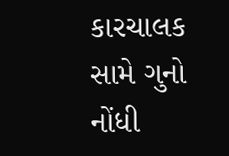કારચાલક સામે ગુનો નોંધી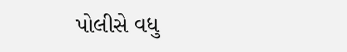પોલીસે વધુ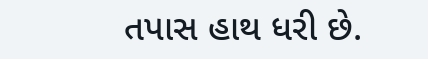તપાસ હાથ ધરી છે.